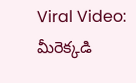Viral Video: మీరెక్కడి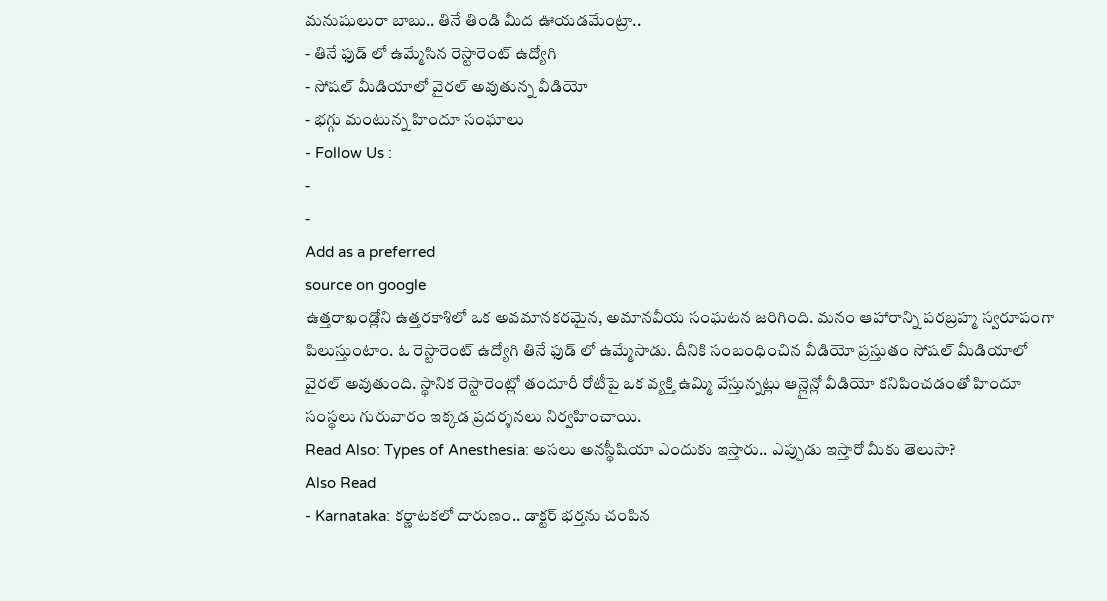మనుషులురా బాబు.. తినే తిండి మీద ఊయడమేంట్రా..
- తినే ఫుడ్ లో ఉమ్మేసిన రెస్టారెంట్ ఉద్యోగి
- సోషల్ మీడియాలో వైరల్ అవుతున్న వీడియో
- భగ్గు మంటున్న హిందూ సంఘాలు
- Follow Us :
-
-
Add as a preferred
source on google
ఉత్తరాఖండ్లోని ఉత్తరకాశిలో ఒక అవమానకరమైన, అమానవీయ సంఘటన జరిగింది. మనం ఆహారాన్ని పరబ్రహ్మ స్వరూపంగా పిలుస్తుంటాం. ఓ రెస్టారెంట్ ఉద్యోగి తినే ఫుడ్ లో ఉమ్మేసాడు. దీనికి సంబంధించిన వీడియో ప్రస్తుతం సోషల్ మీడియాలో వైరల్ అవుతుంది. స్థానిక రెస్టారెంట్లో తందూరీ రోటీపై ఒక వ్యక్తి ఉమ్మి వేస్తున్నట్లు ఆన్లైన్లో వీడియో కనిపించడంతో హిందూ సంస్థలు గురువారం ఇక్కడ ప్రదర్శనలు నిర్వహించాయి.
Read Also: Types of Anesthesia: అసలు అనస్థీషియా ఎందుకు ఇస్తారు.. ఎప్పుడు ఇస్తారో మీకు తెలుసా?
Also Read
- Karnataka: కర్ణాటకలో దారుణం.. డాక్టర్ భర్తను చంపిన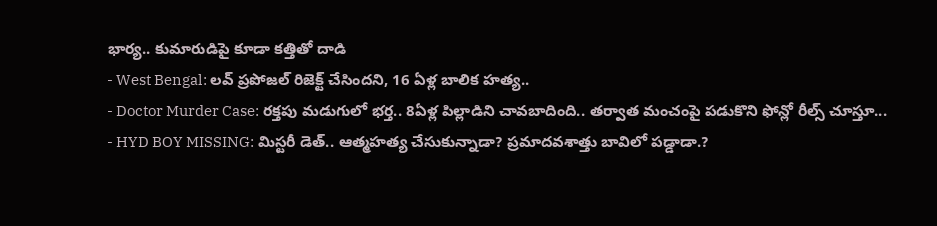భార్య.. కుమారుడిపై కూడా కత్తితో దాడి
- West Bengal: లవ్ ప్రపోజల్ రిజెక్ట్ చేసిందని, 16 ఏళ్ల బాలిక హత్య..
- Doctor Murder Case: రక్తపు మడుగులో భర్త.. 8ఏళ్ల పిల్లాడిని చావబాదింది.. తర్వాత మంచంపై పడుకొని ఫోన్లో రీల్స్ చూస్తూ...
- HYD BOY MISSING: మిస్టరీ డెత్.. ఆత్మహత్య చేసుకున్నాడా? ప్రమాదవశాత్తు బావిలో పడ్డాడా.?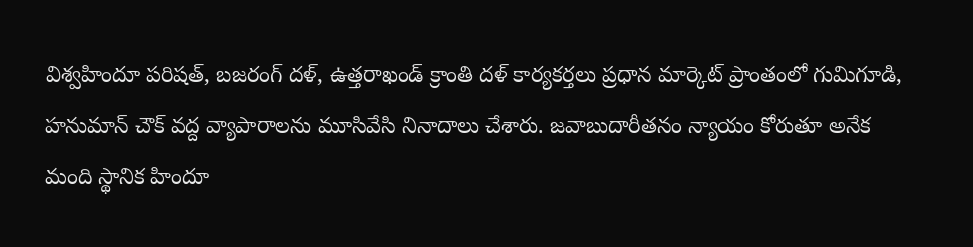విశ్వహిందూ పరిషత్, బజరంగ్ దళ్, ఉత్తరాఖండ్ క్రాంతి దళ్ కార్యకర్తలు ప్రధాన మార్కెట్ ప్రాంతంలో గుమిగూడి, హనుమాన్ చౌక్ వద్ద వ్యాపారాలను మూసివేసి నినాదాలు చేశారు. జవాబుదారీతనం న్యాయం కోరుతూ అనేక మంది స్థానిక హిందూ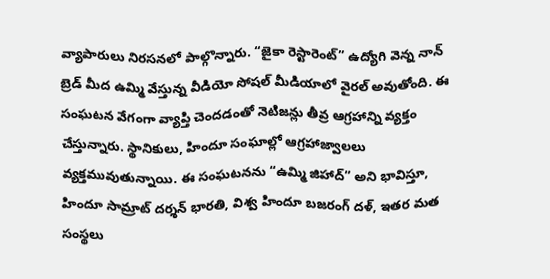వ్యాపారులు నిరసనలో పాల్గొన్నారు. “జైకా రెస్టారెంట్” ఉద్యోగి వెన్న నాన్ బ్రెడ్ మీద ఉమ్మి వేస్తున్న వీడియో సోషల్ మీడియాలో వైరల్ అవుతోంది. ఈ సంఘటన వేగంగా వ్యాప్తి చెందడంతో నెటిజన్లు తీవ్ర ఆగ్రహాన్ని వ్యక్తం చేస్తున్నారు. స్థానికులు, హిందూ సంఘాల్లో ఆగ్రహాజ్వాలలు వ్యక్తమువుతున్నాయి. ఈ సంఘటనను “ఉమ్మి జిహాద్” అని భావిస్తూ, హిందూ సామ్రాట్ దర్శన్ భారతి, విశ్వ హిందూ బజరంగ్ దళ్, ఇతర మత సంస్థలు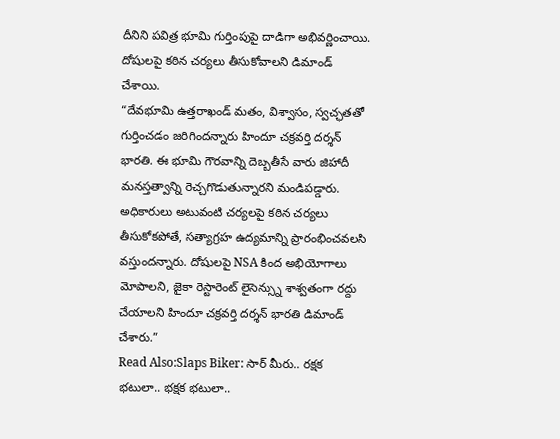దీనిని పవిత్ర భూమి గుర్తింపుపై దాడిగా అభివర్ణించాయి. దోషులపై కఠిన చర్యలు తీసుకోవాలని డిమాండ్ చేశాయి.
“దేవభూమి ఉత్తరాఖండ్ మతం, విశ్వాసం, స్వచ్ఛతతో గుర్తించడం జరిగిందన్నారు హిందూ చక్రవర్తి దర్శన్ భారతి. ఈ భూమి గౌరవాన్ని దెబ్బతీసే వారు జిహాదీ మనస్తత్వాన్ని రెచ్చగొడుతున్నారని మండిపడ్డారు. అధికారులు అటువంటి చర్యలపై కఠిన చర్యలు తీసుకోకపోతే, సత్యాగ్రహ ఉద్యమాన్ని ప్రారంభించవలసి వస్తుందన్నారు. దోషులపై NSA కింద అభియోగాలు మోపాలని, జైకా రెస్టారెంట్ లైసెన్స్ను శాశ్వతంగా రద్దు చేయాలని హిందూ చక్రవర్తి దర్శన్ భారతి డిమాండ్ చేశారు.”
Read Also:Slaps Biker: సార్ మీరు.. రక్షక భటులా.. భక్షక భటులా..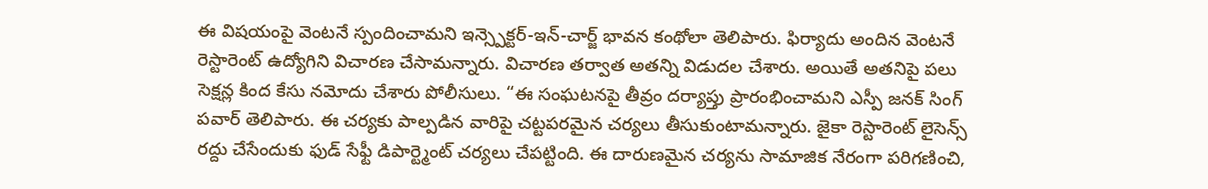ఈ విషయంపై వెంటనే స్పందించామని ఇన్స్పెక్టర్-ఇన్-చార్జ్ భావన కంథోలా తెలిపారు. ఫిర్యాదు అందిన వెంటనే రెస్టారెంట్ ఉద్యోగిని విచారణ చేసామన్నారు. విచారణ తర్వాత అతన్ని విడుదల చేశారు. అయితే అతనిపై పలు సెక్షన్ల కింద కేసు నమోదు చేశారు పోలీసులు. “ఈ సంఘటనపై తీవ్రం దర్యాప్తు ప్రారంభించామని ఎస్పీ జనక్ సింగ్ పవార్ తెలిపారు. ఈ చర్యకు పాల్పడిన వారిపై చట్టపరమైన చర్యలు తీసుకుంటామన్నారు. జైకా రెస్టారెంట్ లైసెన్స్ రద్దు చేసేందుకు ఫుడ్ సేఫ్టీ డిపార్ట్మెంట్ చర్యలు చేపట్టింది. ఈ దారుణమైన చర్యను సామాజిక నేరంగా పరిగణించి,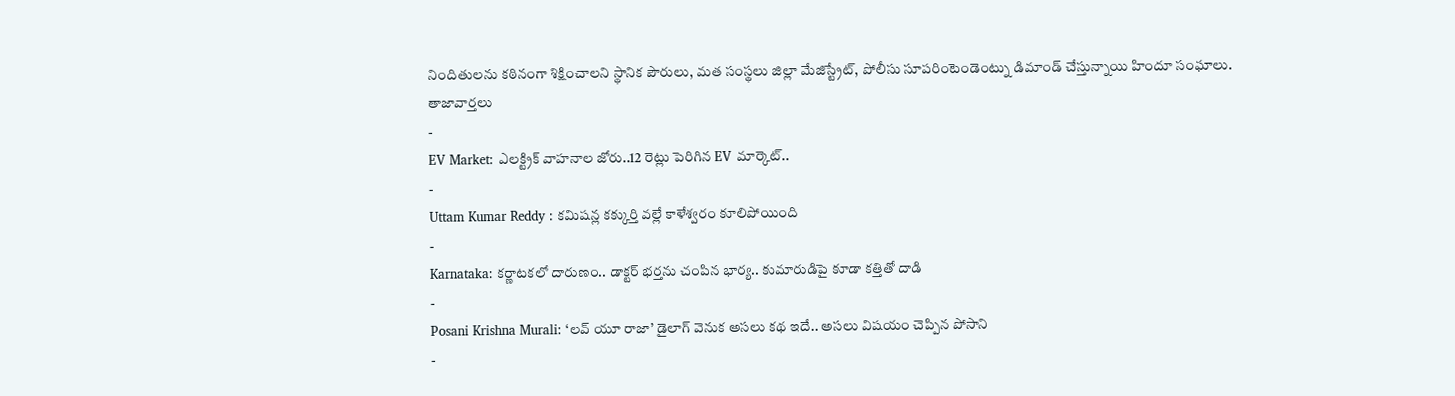నిందితులను కఠినంగా శిక్షించాలని స్థానిక పౌరులు, మత సంస్థలు జిల్లా మేజిస్ట్రేట్, పోలీసు సూపరింటెండెంట్ను డిమాండ్ చేస్తున్నాయి హిందూ సంఘాలు.
తాజావార్తలు
-
EV Market: ఎలక్ట్రిక్ వాహనాల జోరు..12 రెట్లు పెరిగిన EV మార్కెట్..
-
Uttam Kumar Reddy : కమిషన్ల కక్కుర్తి వల్లే కాళేశ్వరం కూలిపోయింది
-
Karnataka: కర్ణాటకలో దారుణం.. డాక్టర్ భర్తను చంపిన భార్య.. కుమారుడిపై కూడా కత్తితో దాడి
-
Posani Krishna Murali: ‘లవ్ యూ రాజా’ డైలాగ్ వెనుక అసలు కథ ఇదే.. అసలు విషయం చెప్పిన పోసాని
-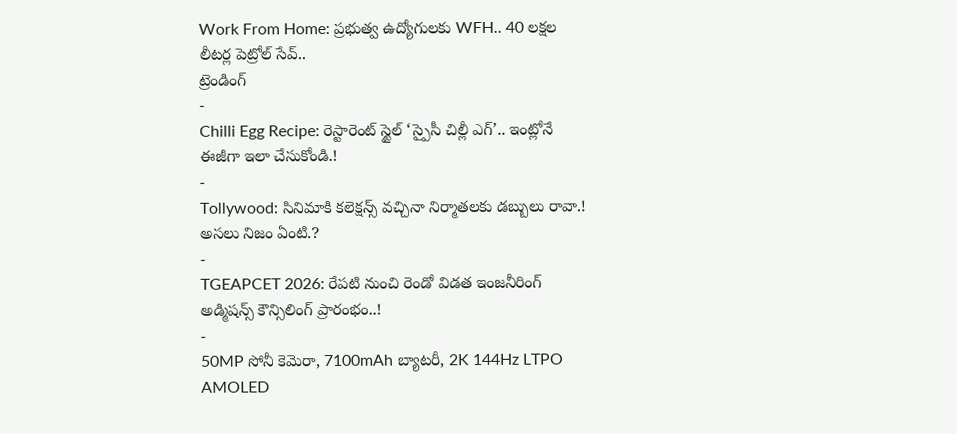Work From Home: ప్రభుత్వ ఉద్యోగులకు WFH.. 40 లక్షల లీటర్ల పెట్రోల్ సేవ్..
ట్రెండింగ్
-
Chilli Egg Recipe: రెస్టారెంట్ స్టైల్ ‘స్పైసీ చిల్లీ ఎగ్’.. ఇంట్లోనే ఈజీగా ఇలా చేసుకోండి.!
-
Tollywood: సినిమాకి కలెక్షన్స్ వచ్చినా నిర్మాతలకు డబ్బులు రావా.! అసలు నిజం ఏంటి.?
-
TGEAPCET 2026: రేపటి నుంచి రెండో విడత ఇంజనీరింగ్ అడ్మిషన్స్ కౌన్సిలింగ్ ప్రారంభం..!
-
50MP సోనీ కెమెరా, 7100mAh బ్యాటరీ, 2K 144Hz LTPO AMOLED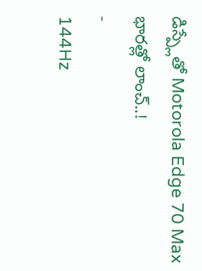డిస్ప్లేతో Motorola Edge 70 Max భారత్లో లాంచ్..!
-
144Hz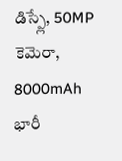డిస్ప్లే, 50MP కెమెరా, 8000mAh భారీ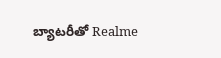బ్యాటరీతో Realme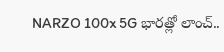NARZO 100x 5G భారత్లో లాంచ్..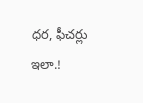ధర, ఫీచర్లు ఇలా.!